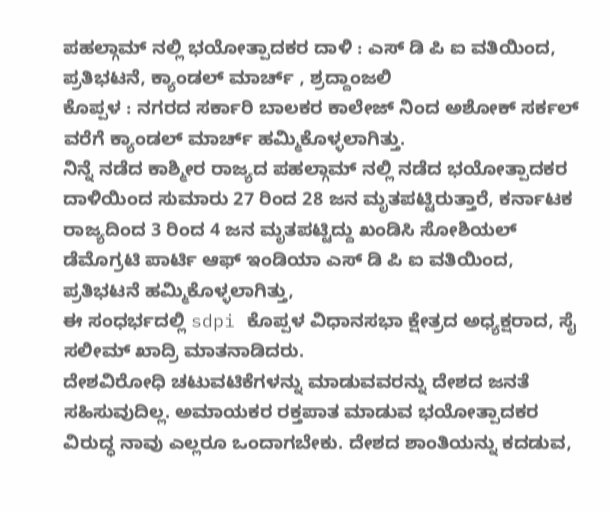ಪಹಲ್ಗಾಮ್ ನಲ್ಲಿ ಭಯೋತ್ಪಾದಕರ ದಾಳಿ : ಎಸ್ ಡಿ ಪಿ ಐ ವತಿಯಿಂದ, ಪ್ರತಿಭಟನೆ, ಕ್ಯಾಂಡಲ್ ಮಾರ್ಚ್ , ಶ್ರದ್ದಾಂಜಲಿ
ಕೊಪ್ಪಳ : ನಗರದ ಸರ್ಕಾರಿ ಬಾಲಕರ ಕಾಲೇಜ್ ನಿಂದ ಅಶೋಕ್ ಸರ್ಕಲ್ ವರೆಗೆ ಕ್ಯಾಂಡಲ್ ಮಾರ್ಚ್ ಹಮ್ಮಿಕೊಳ್ಳಲಾಗಿತ್ತು.
ನಿನ್ನೆ ನಡೆದ ಕಾಶ್ಮೀರ ರಾಜ್ಯದ ಪಹಲ್ಗಾಮ್ ನಲ್ಲಿ ನಡೆದ ಭಯೋತ್ಪಾದಕರ ದಾಳಿಯಿಂದ ಸುಮಾರು 27 ರಿಂದ 28 ಜನ ಮೃತಪಟ್ಟಿರುತ್ತಾರೆ, ಕರ್ನಾಟಕ ರಾಜ್ಯದಿಂದ 3 ರಿಂದ 4 ಜನ ಮೃತಪಟ್ಟಿದ್ದು ಖಂಡಿಸಿ ಸೋಶಿಯಲ್ ಡೆಮೊಗ್ರಟಿ ಪಾರ್ಟಿ ಆಫ್ ಇಂಡಿಯಾ ಎಸ್ ಡಿ ಪಿ ಐ ವತಿಯಿಂದ, ಪ್ರತಿಭಟನೆ ಹಮ್ಮಿಕೊಳ್ಳಲಾಗಿತ್ತು,
ಈ ಸಂಧರ್ಭದಲ್ಲಿ sdpi ಕೊಪ್ಪಳ ವಿಧಾನಸಭಾ ಕ್ಷೇತ್ರದ ಅಧ್ಯಕ್ಷರಾದ, ಸೈ ಸಲೀಮ್ ಖಾದ್ರಿ ಮಾತನಾಡಿದರು.
ದೇಶವಿರೋಧಿ ಚಟುವಟಿಕೆಗಳನ್ನು ಮಾಡುವವರನ್ನು ದೇಶದ ಜನತೆ ಸಹಿಸುವುದಿಲ್ಲ. ಅಮಾಯಕರ ರಕ್ತಪಾತ ಮಾಡುವ ಭಯೋತ್ಪಾದಕರ ವಿರುದ್ಧ ನಾವು ಎಲ್ಲರೂ ಒಂದಾಗಬೇಕು. ದೇಶದ ಶಾಂತಿಯನ್ನು ಕದಡುವ,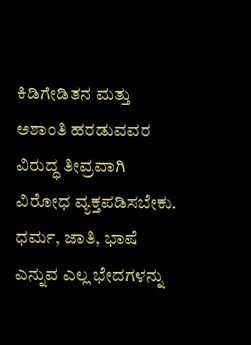ಕಿಡಿಗೇಡಿತನ ಮತ್ತು ಅಶಾಂತಿ ಹರಡುವವರ ವಿರುದ್ಧ ತೀವ್ರವಾಗಿ ವಿರೋಧ ವ್ಯಕ್ತಪಡಿಸಬೇಕು.
ಧರ್ಮ, ಜಾತಿ, ಭಾಷೆ ಎನ್ನುವ ಎಲ್ಲ ಭೇದಗಳನ್ನು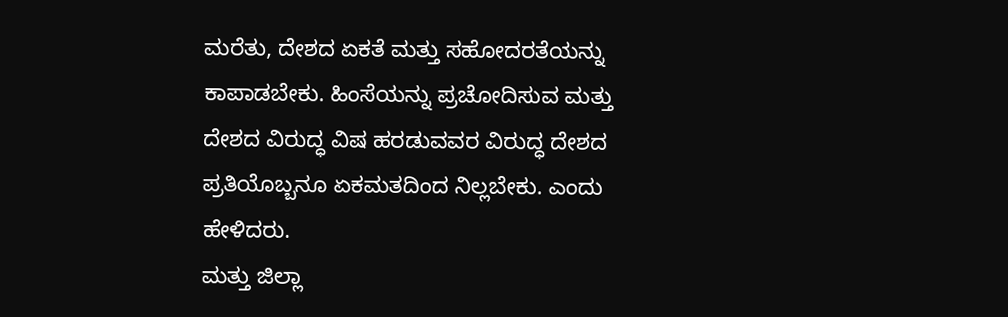ಮರೆತು, ದೇಶದ ಏಕತೆ ಮತ್ತು ಸಹೋದರತೆಯನ್ನು ಕಾಪಾಡಬೇಕು. ಹಿಂಸೆಯನ್ನು ಪ್ರಚೋದಿಸುವ ಮತ್ತು ದೇಶದ ವಿರುದ್ಧ ವಿಷ ಹರಡುವವರ ವಿರುದ್ಧ ದೇಶದ ಪ್ರತಿಯೊಬ್ಬನೂ ಏಕಮತದಿಂದ ನಿಲ್ಲಬೇಕು. ಎಂದು ಹೇಳಿದರು.
ಮತ್ತು ಜಿಲ್ಲಾ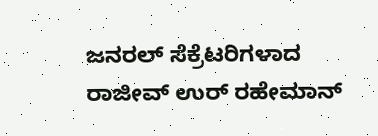ಜನರಲ್ ಸೆಕ್ರೆಟರಿಗಳಾದ ರಾಜೀವ್ ಉರ್ ರಹೇಮಾನ್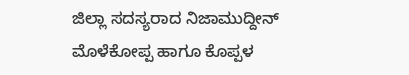ಜಿಲ್ಲಾ ಸದಸ್ಯರಾದ ನಿಜಾಮುದ್ದೀನ್ ಮೊಳೆಕೋಪ್ಪ ಹಾಗೂ ಕೊಪ್ಪಳ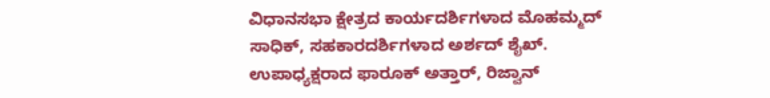ವಿಧಾನಸಭಾ ಕ್ಷೇತ್ರದ ಕಾರ್ಯದರ್ಶಿಗಳಾದ ಮೊಹಮ್ಮದ್ ಸಾಧಿಕ್, ಸಹಕಾರದರ್ಶಿಗಳಾದ ಅರ್ಶದ್ ಶೈಖ್. ಉಪಾಧ್ಯಕ್ಷರಾದ ಫಾರೂಕ್ ಅತ್ತಾರ್, ರಿಜ್ವಾನ್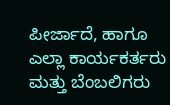ಪೀರ್ಜಾದೆ, ಹಾಗೂ ಎಲ್ಲಾ ಕಾರ್ಯಕರ್ತರು ಮತ್ತು ಬೆಂಬಲಿಗರು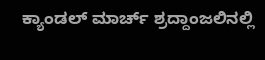ಕ್ಯಾಂಡಲ್ ಮಾರ್ಚ್ ಶ್ರದ್ದಾಂಜಲಿನಲ್ಲಿ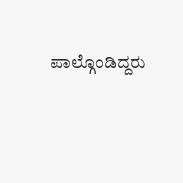ಪಾಲ್ಗೊಂಡಿದ್ದರು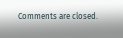Comments are closed.